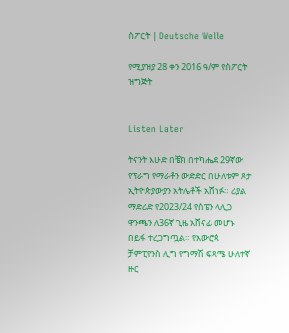ስፖርት | Deutsche Welle

የሚያዝያ 28 ቀን 2016 ዓ/ም የስፖርት ዝግጅት


Listen Later

ትናንት እሁድ በቼክ በተካሔደ 29ኛው የፕራግ የማራቶን ውድድር በሁለቱም ጾታ ኢትዮጵያውያን አትሌቶች አሸነፉ። ሪያል ማድሪድ የ2023/24 የስፔን ላሊጋ ዋንጫን ለ36ኛ ጊዜ አሸናፊ መሆኑ በይፋ ተረጋግጧል። የአውሮጳ ቻምፒየንስ ሊግ የግማሽ ፍጻሜ ሁለተኛ ዙር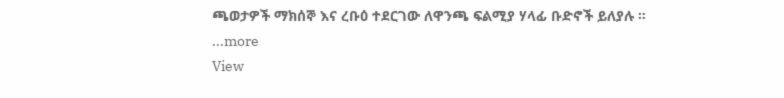ጫወታዎች ማክሰኞ እና ረቡዕ ተደርገው ለዋንጫ ፍልሚያ ሃላፊ ቡድኖች ይለያሉ ።
...more
View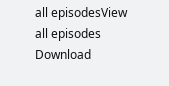all episodesView all episodes
Download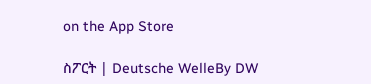on the App Store

ስፖርት | Deutsche WelleBy DW